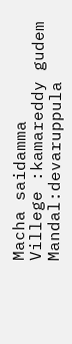Macha saidamma
Villege :kamareddy gudem
Mandal:devaruppula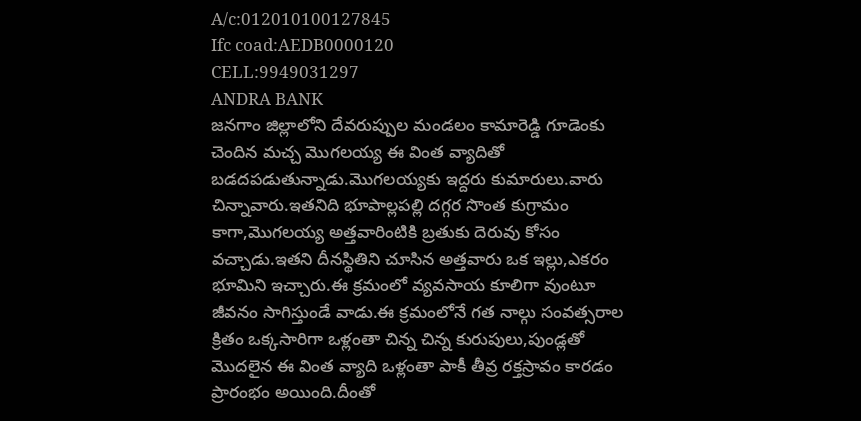A/c:012010100127845
Ifc coad:AEDB0000120
CELL:9949031297
ANDRA BANK
జనగాం జిల్లాలోని దేవరుప్పుల మండలం కామారెడ్డి గూడెంకు చెందిన మచ్చ మొగలయ్య ఈ వింత వ్యాదితో బడదపడుతున్నాడు.మొగలయ్యకు ఇద్దరు కుమారులు.వారు చిన్నావారు.ఇతనిది భూపాల్లపల్లి దగ్గర సొంత కుగ్రామం కాగా,మొగలయ్య అత్తవారింటికి బ్రతుకు దెరువు కోసం వచ్చాడు.ఇతని దీనస్థితిని చూసిన అత్తవారు ఒక ఇల్లు,ఎకరం భూమిని ఇచ్చారు.ఈ క్రమంలో వ్యవసాయ కూలిగా వుంటూ జీవనం సాగిస్తుండే వాడు.ఈ క్రమంలోనే గత నాల్గు సంవత్సరాల క్రితం ఒక్కసారిగా ఒళ్లంతా చిన్న చిన్న కురుపులు,పుండ్లతో మొదలైన ఈ వింత వ్యాది ఒళ్లంతా పాకీ తీవ్ర రక్తస్రావం కారడం ప్రారంభం అయింది.దీంతో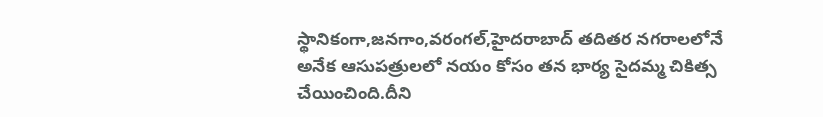స్థానికంగా,జనగాం,వరంగల్,హైదరాబాద్ తదితర నగరాలలోనే అనేక ఆసుపత్రులలో నయం కోసం తన భార్య సైదమ్మ చికిత్స చేయించింది.దీని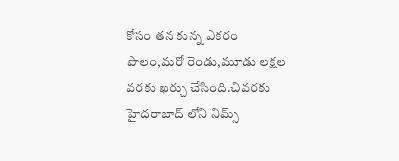కోసం తన కున్న ఎకరం పొలం,మరో రెండు,మూడు లక్షల వరకు ఖర్చు చేసింది.చివరకు హైదరాబాద్ లోని నిమ్స్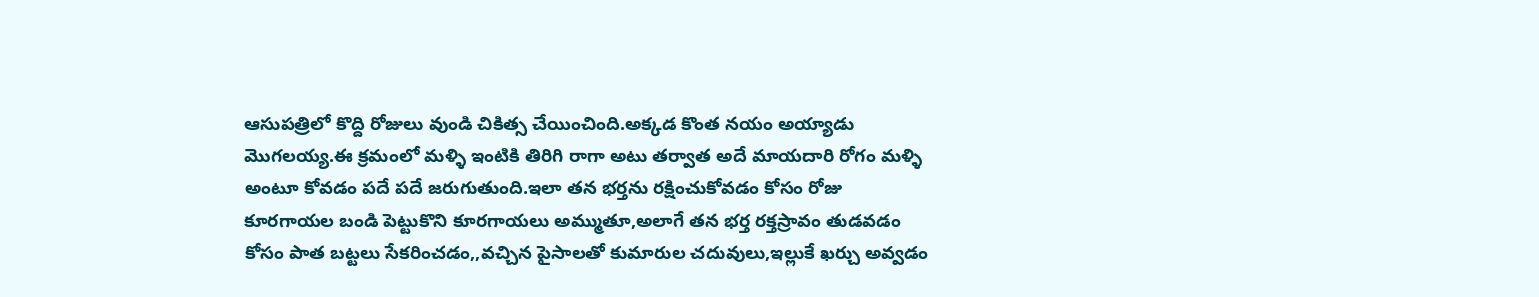ఆసుపత్రిలో కొద్ది రోజులు వుండి చికిత్స చేయించింది.అక్కడ కొంత నయం అయ్యాడు మొగలయ్య.ఈ క్రమంలో మళ్ళి ఇంటికి తిరిగి రాగా అటు తర్వాత అదే మాయదారి రోగం మళ్ళి అంటూ కోవడం పదే పదే జరుగుతుంది.ఇలా తన భర్తను రక్షించుకోవడం కోసం రోజు కూరగాయల బండి పెట్టుకొని కూరగాయలు అమ్ముతూ,అలాగే తన భర్త రక్తస్రావం తుడవడం కోసం పాత బట్టలు సేకరించడం,,వచ్చిన పైసాలతో కుమారుల చదువులు,ఇల్లుకే ఖర్చు అవ్వడం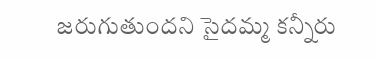జరుగుతుందని సైదమ్మ కన్నీరు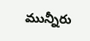మున్నీరు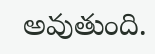అవుతుంది.